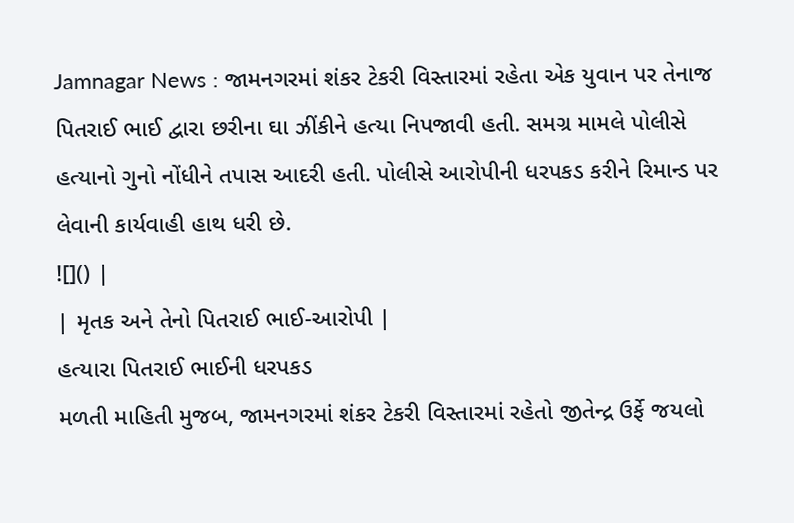Jamnagar News : જામનગરમાં શંકર ટેકરી વિસ્તારમાં રહેતા એક યુવાન પર તેનાજ પિતરાઈ ભાઈ દ્વારા છરીના ઘા ઝીંકીને હત્યા નિપજાવી હતી. સમગ્ર મામલે પોલીસે હત્યાનો ગુનો નોંધીને તપાસ આદરી હતી. પોલીસે આરોપીની ધરપકડ કરીને રિમાન્ડ પર લેવાની કાર્યવાહી હાથ ધરી છે.
![]() |
| મૃતક અને તેનો પિતરાઈ ભાઈ-આરોપી |
હત્યારા પિતરાઈ ભાઈની ધરપકડ
મળતી માહિતી મુજબ, જામનગરમાં શંકર ટેકરી વિસ્તારમાં રહેતો જીતેન્દ્ર ઉર્ફે જયલો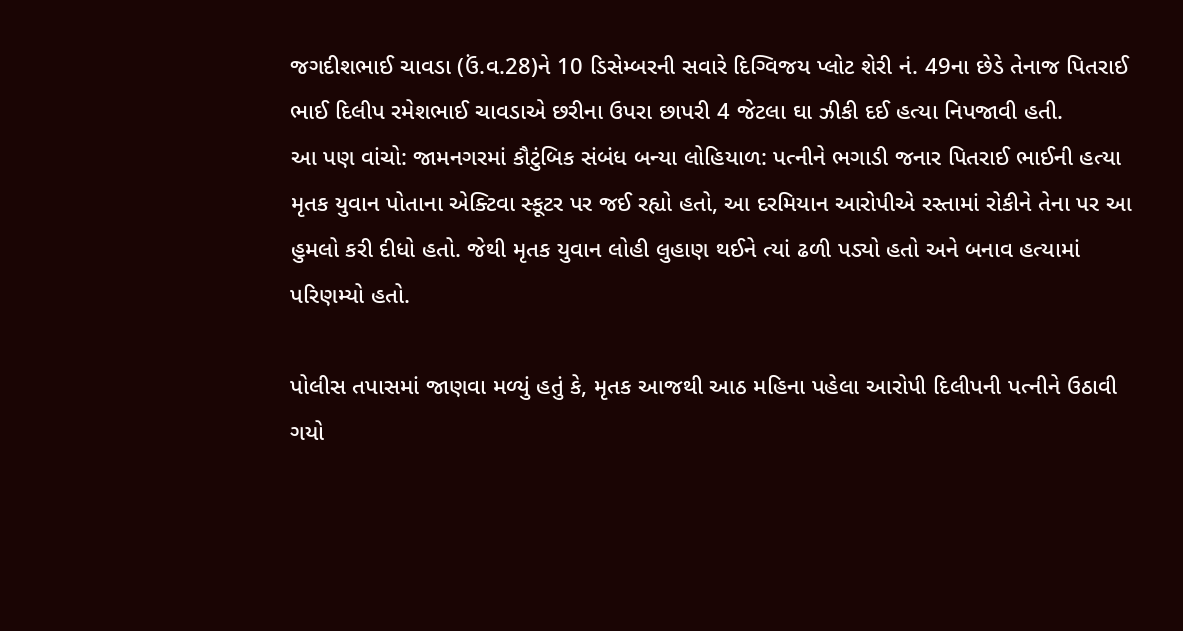જગદીશભાઈ ચાવડા (ઉં.વ.28)ને 10 ડિસેમ્બરની સવારે દિગ્વિજય પ્લોટ શેરી નં. 49ના છેડે તેનાજ પિતરાઈ ભાઈ દિલીપ રમેશભાઈ ચાવડાએ છરીના ઉપરા છાપરી 4 જેટલા ઘા ઝીકી દઈ હત્યા નિપજાવી હતી.
આ પણ વાંચો: જામનગરમાં કૌટુંબિક સંબંધ બન્યા લોહિયાળ: પત્નીને ભગાડી જનાર પિતરાઈ ભાઈની હત્યા
મૃતક યુવાન પોતાના એક્ટિવા સ્કૂટર પર જઈ રહ્યો હતો, આ દરમિયાન આરોપીએ રસ્તામાં રોકીને તેના પર આ હુમલો કરી દીધો હતો. જેથી મૃતક યુવાન લોહી લુહાણ થઈને ત્યાં ઢળી પડ્યો હતો અને બનાવ હત્યામાં પરિણમ્યો હતો.

પોલીસ તપાસમાં જાણવા મળ્યું હતું કે, મૃતક આજથી આઠ મહિના પહેલા આરોપી દિલીપની પત્નીને ઉઠાવી ગયો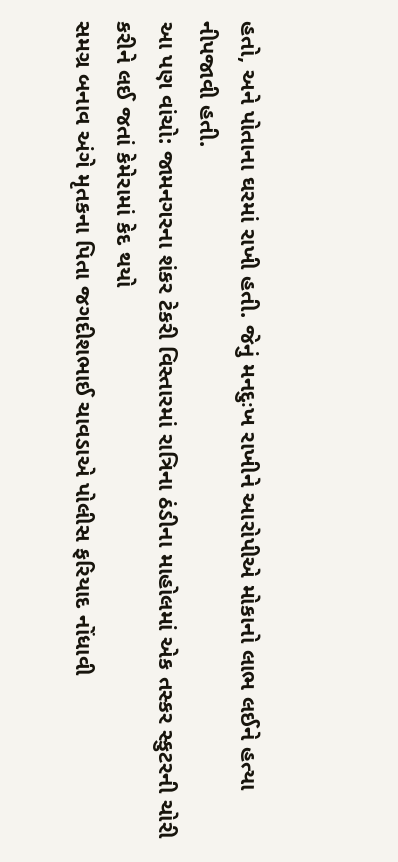હતો, અને પોતાના ઘરમાં રાખી હતી. જેનું મનદુઃખ રાખીને આરોપીએ મોકાનો લાભ લઈને હત્યા નીપજાવી હતી.
આ પણ વાંચો: જામનગરના શંકર ટેકરી વિસ્તારમાં રાત્રિના ઠંડીના માહોલમાં એક તસ્કર સ્કુટરની ચોરી કરીને લઈ જતાં કેમેરામાં કેદ થયો
સમગ્ર બનાવ અંગે મૃતકના પિતા જગદીશભાઈ ચાવડાએ પોલીસ ફરિયાદ નોંધાવી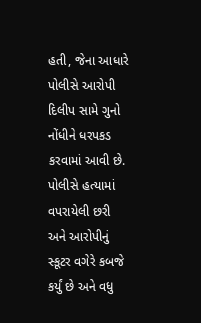હતી, જેના આધારે પોલીસે આરોપી દિલીપ સામે ગુનો નોંધીને ધરપકડ કરવામાં આવી છે. પોલીસે હત્યામાં વપરાયેલી છરી અને આરોપીનું સ્કૂટર વગેરે કબજે કર્યું છે અને વધુ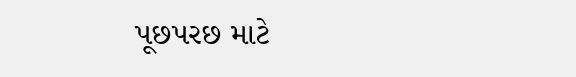પૂછપરછ માટે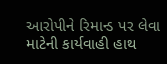આરોપીને રિમાન્ડ પર લેવા માટેની કાર્યવાહી હાથ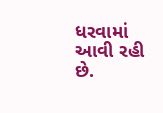ધરવામાં આવી રહી છે.